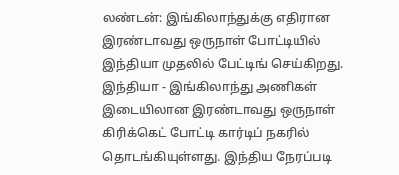லண்டன்: இங்கிலாந்துக்கு எதிரான இரண்டாவது ஒருநாள் போட்டியில் இந்தியா முதலில் பேட்டிங் செய்கிறது.
இந்தியா - இங்கிலாந்து அணிகள் இடையிலான இரண்டாவது ஒருநாள் கிரிக்கெட் போட்டி கார்டிப் நகரில் தொடங்கியுள்ளது. இந்திய நேரப்படி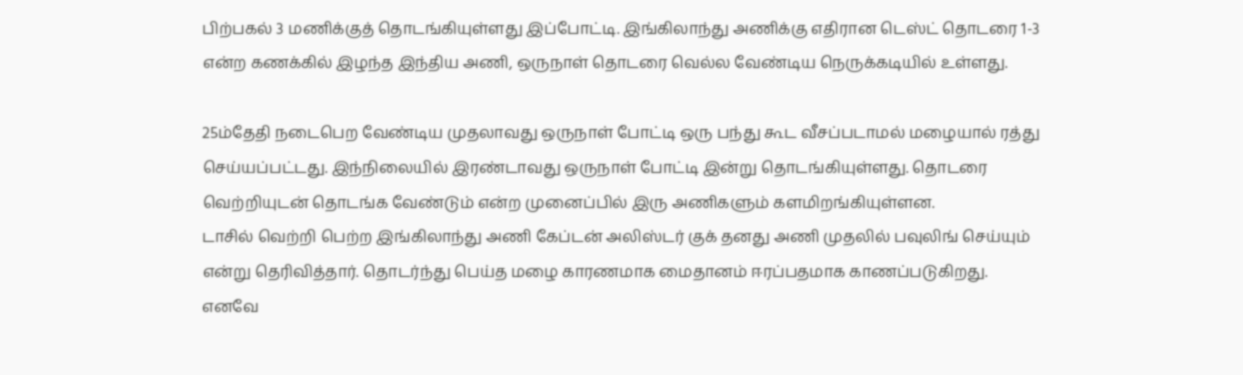பிற்பகல் 3 மணிக்குத் தொடங்கியுள்ளது இப்போட்டி. இங்கிலாந்து அணிக்கு எதிரான டெஸ்ட் தொடரை 1-3 என்ற கணக்கில் இழந்த இந்திய அணி, ஒருநாள் தொடரை வெல்ல வேண்டிய நெருக்கடியில் உள்ளது.

25ம்தேதி நடைபெற வேண்டிய முதலாவது ஒருநாள் போட்டி ஒரு பந்து கூட வீசப்படாமல் மழையால் ரத்து செய்யப்பட்டது. இந்நிலையில் இரண்டாவது ஒருநாள் போட்டி இன்று தொடங்கியுள்ளது. தொடரை வெற்றியுடன் தொடங்க வேண்டும் என்ற முனைப்பில் இரு அணிகளும் களமிறங்கியுள்ளன.
டாசில் வெற்றி பெற்ற இங்கிலாந்து அணி கேப்டன் அலிஸ்டர் குக் தனது அணி முதலில் பவுலிங் செய்யும் என்று தெரிவித்தார். தொடர்ந்து பெய்த மழை காரணமாக மைதானம் ஈரப்பதமாக காணப்படுகிறது.
எனவே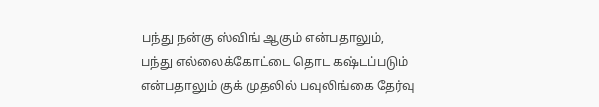பந்து நன்கு ஸ்விங் ஆகும் என்பதாலும், பந்து எல்லைக்கோட்டை தொட கஷ்டப்படும் என்பதாலும் குக் முதலில் பவுலிங்கை தேர்வு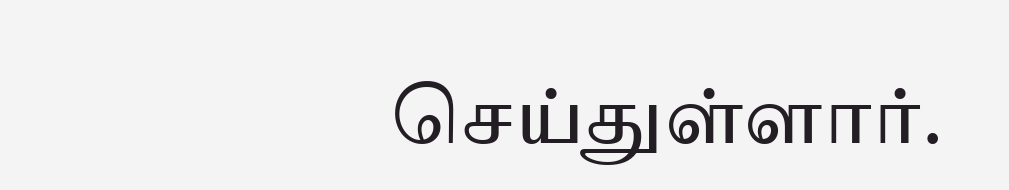செய்துள்ளார்.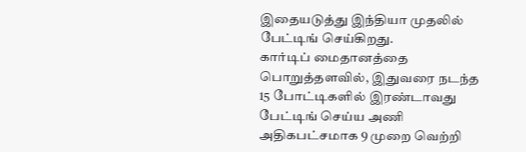இதையடுத்து இந்தியா முதலில் பேட்டிங் செய்கிறது.
கார்டிப் மைதானத்தை பொறுத்தளவில், இதுவரை நடந்த 15 போட்டிகளில் இரண்டாவது பேட்டிங் செய்ய அணி அதிகபட்சமாக 9 முறை வெற்றி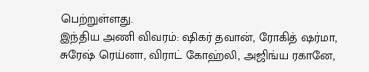பெற்றுள்ளது.
இந்திய அணி விவரம்: ஷிகர் தவான், ரோகித் ஷர்மா, சுரேஷ் ரெய்னா, விராட் கோஹ்லி, அஜிங்ய ரகானே,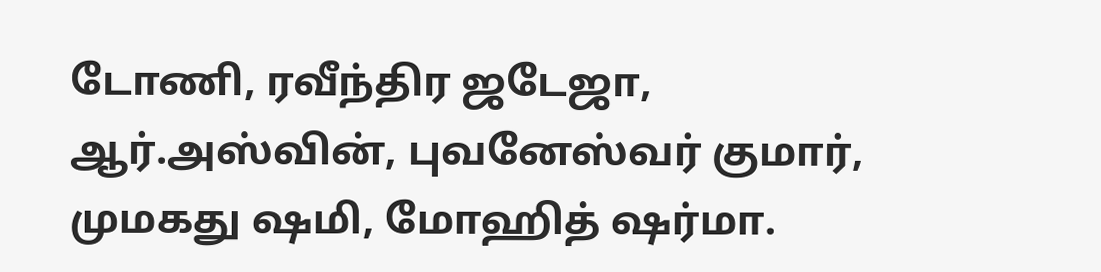டோணி, ரவீந்திர ஜடேஜா, ஆர்.அஸ்வின், புவனேஸ்வர் குமார், முமகது ஷமி, மோஹித் ஷர்மா.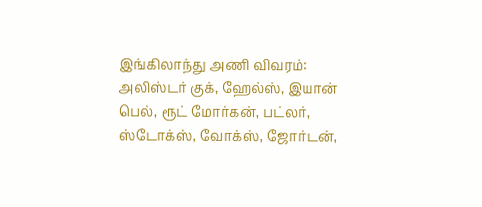இங்கிலாந்து அணி விவரம்: அலிஸ்டர் குக், ஹேல்ஸ், இயான் பெல், ரூட் மோர்கன், பட்லர், ஸ்டோக்ஸ், வோக்ஸ், ஜோர்டன்,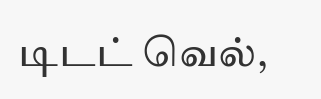டிடட் வெல்,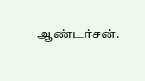ஆண்டர்சன்.